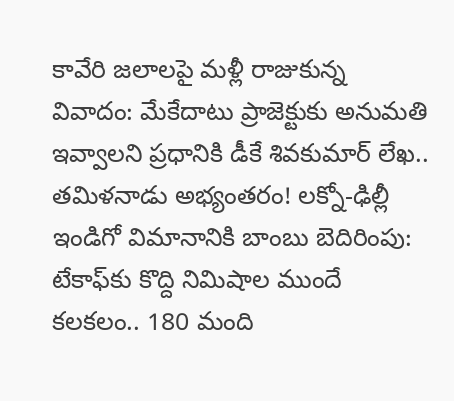కావేరి జలాలపై మళ్లీ రాజుకున్న వివాదం: మేకేదాటు ప్రాజెక్టుకు అనుమతి ఇవ్వాలని ప్రధానికి డీకే శివకుమార్ లేఖ.. తమిళనాడు అభ్యంతరం! లక్నో-ఢిల్లీ ఇండిగో విమానానికి బాంబు బెదిరింపు: టేకాఫ్‌కు కొద్ది నిమిషాల ముందే కలకలం.. 180 మంది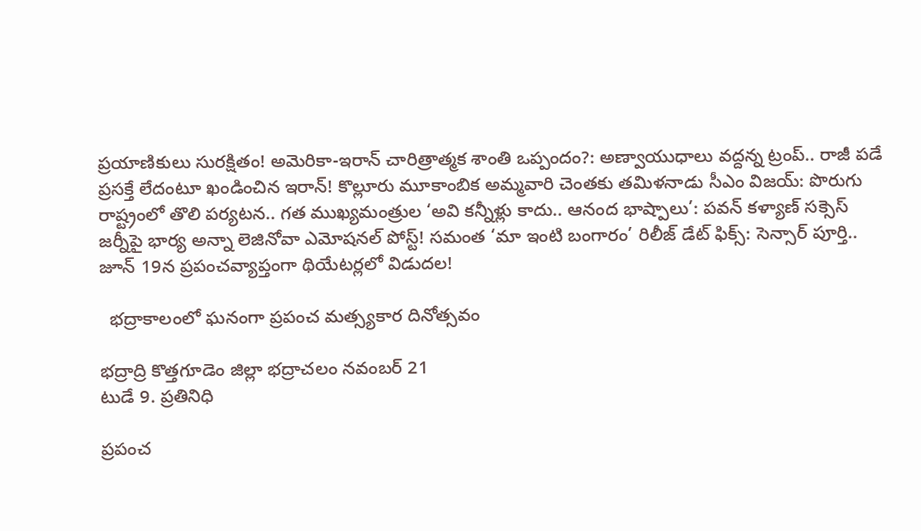ప్రయాణికులు సురక్షితం! అమెరికా-ఇరాన్ చారిత్రాత్మక శాంతి ఒప్పందం?: అణ్వాయుధాలు వద్దన్న ట్రంప్.. రాజీ పడే ప్రసక్తే లేదంటూ ఖండించిన ఇరాన్! కొల్లూరు మూకాంబిక అమ్మవారి చెంతకు తమిళనాడు సీఎం విజయ్: పొరుగు రాష్ట్రంలో తొలి పర్యటన.. గత ముఖ్యమంత్రుల ‘అవి కన్నీళ్లు కాదు.. ఆనంద భాష్పాలు’: పవన్ కళ్యాణ్ సక్సెస్ జర్నీపై భార్య అన్నా లెజినోవా ఎమోషనల్ పోస్ట్! సమంత ‘మా ఇంటి బంగారం’ రిలీజ్ డేట్ ఫిక్స్: సెన్సార్ పూర్తి.. జూన్ 19న ప్రపంచవ్యాప్తంగా థియేటర్లలో విడుదల!

  భద్రాకాలంలో ఘనంగా ప్రపంచ మత్స్యకార దినోత్సవం

భద్రాద్రి కొత్తగూడెం జిల్లా భద్రాచలం నవంబర్ 21
టుడే 9. ప్రతినిధి

ప్రపంచ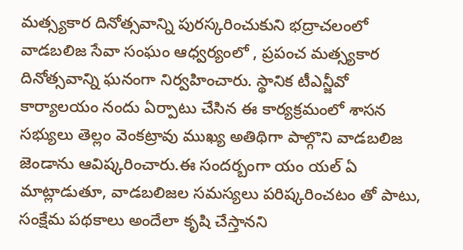మత్స్యకార దినోత్సవాన్ని పురస్కరించుకుని భద్రాచలంలో వాడబలిజ సేవా సంఘం ఆధ్వర్యంలో , ప్రపంచ మత్స్యకార దినోత్సవాన్ని ఘనంగా నిర్వహించారు. స్థానిక టీఎన్జీవో కార్యాలయం నందు ఏర్పాటు చేసిన ఈ కార్యక్రమంలో శాసన సభ్యులు తెల్లం వెంకట్రావు ముఖ్య అతిథిగా పాల్గొని వాడబలిజ జెండాను ఆవిష్కరించారు.ఈ సందర్బంగా యం యల్ ఏ మాట్లాడుతూ, వాడబలిజల సమస్యలు పరిష్కరించటం తో పాటు, సంక్షేమ పథకాలు అందేలా కృషి చేస్తానని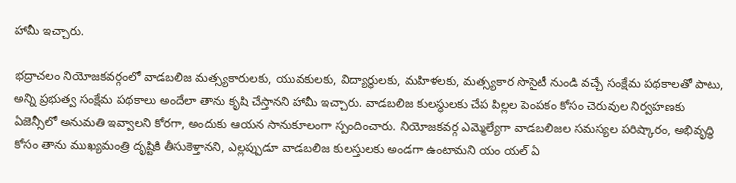హామీ ఇచ్చారు.

భద్రాచలం నియోజకవర్గంలో వాడబలిజ మత్స్యకారులకు, యువకులకు, విద్యార్థులకు, మహిళలకు, మత్స్యకార సొసైటీ నుండి వచ్చే సంక్షేమ పథకాలతో పాటు, అన్ని ప్రభుత్వ సంక్షేమ పథకాలు అందేలా తాను కృషి చేస్తానని హామీ ఇచ్చారు. వాడబలిజ కులస్థులకు చేప పిల్లల పెంపకం కోసం చెరువుల నిర్వహణకు ఏజెన్సీలో అనుమతి ఇవ్వాలని కోరగా, అందుకు ఆయన సానుకూలంగా స్పందించారు. నియోజకవర్గ ఎమ్మెల్యేగా వాడబలిజల సమస్యల పరిష్కారం, అభివృద్ధి కోసం తాను ముఖ్యమంత్రి దృష్టికి తీసుకెళ్తానని, ఎల్లప్పుడూ వాడబలిజ కులస్తులకు అండగా ఉంటామని యం యల్ ఏ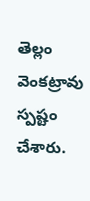తెల్లం వెంకట్రావు స్పష్టం చేశారు.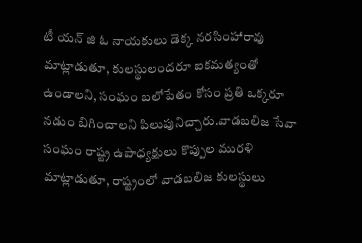టీ యన్ జి ఓ నాయకులు డెక్క నరసింహారావు మాట్లాడుతూ, కులస్థులందరూ ఐకమత్యంతో ఉండాలని, సంఘం బలోపేతం కోసం ప్రతి ఒక్కరూ నడుం బిగించాలని పిలుపునిచ్చారు.వాడబలిజ సేవా సంఘం రాష్ట్ర ఉపాధ్యక్షులు కొప్పుల మురళి మాట్లాడుతూ, రాష్ట్రంలో వాడబలిజ కులస్థులు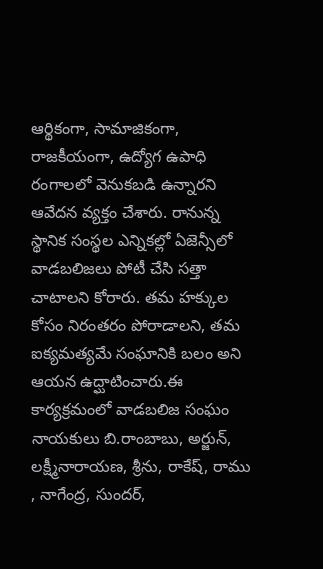ఆర్థికంగా, సామాజికంగా, రాజకీయంగా, ఉద్యోగ ఉపాధి రంగాలలో వెనుకబడి ఉన్నారని ఆవేదన వ్యక్తం చేశారు. రానున్న స్థానిక సంస్థల ఎన్నికల్లో ఏజెన్సీలో వాడబలిజలు పోటీ చేసి సత్తా చాటాలని కోరారు. తమ హక్కుల కోసం నిరంతరం పోరాడాలని, తమ ఐక్యమత్యమే సంఘానికి బలం అని ఆయన ఉద్ఘాటించారు.ఈ కార్యక్రమంలో వాడబలిజ సంఘం నాయకులు బి.రాంబాబు, అర్జున్, లక్ష్మీనారాయణ, శ్రీను, రాకేష్, రాము , నాగేంద్ర, సుందర్,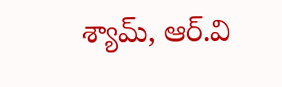శ్యామ్, ఆర్.వి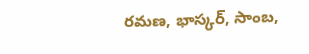రమణ, భాస్కర్, సాంబ,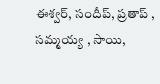ఈశ్వర్, సందీప్, ప్రతాప్ , సమ్మయ్య , సాయి,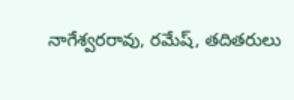నాగేశ్వరరావు, రమేష్, తదితరులు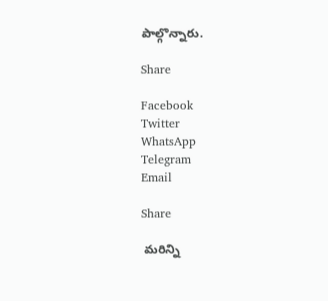పాల్గొన్నారు.

Share

Facebook
Twitter
WhatsApp
Telegram
Email

Share

 మరిన్ని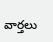వార్తలు